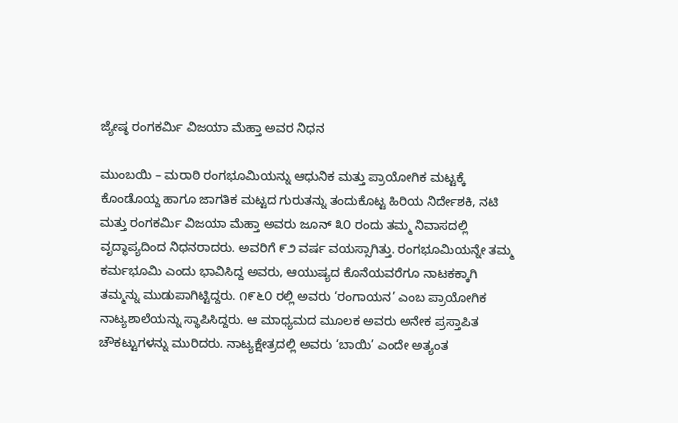ಜ್ಯೇಷ್ಠ ರಂಗಕರ್ಮಿ ವಿಜಯಾ ಮೆಹ್ತಾ ಅವರ ನಿಧನ

ಮುಂಬಯಿ – ಮರಾಠಿ ರಂಗಭೂಮಿಯನ್ನು ಆಧುನಿಕ ಮತ್ತು ಪ್ರಾಯೋಗಿಕ ಮಟ್ಟಕ್ಕೆ ಕೊಂಡೊಯ್ದ ಹಾಗೂ ಜಾಗತಿಕ ಮಟ್ಟದ ಗುರುತನ್ನು ತಂದುಕೊಟ್ಟ ಹಿರಿಯ ನಿರ್ದೇಶಕಿ, ನಟಿ ಮತ್ತು ರಂಗಕರ್ಮಿ ವಿಜಯಾ ಮೆಹ್ತಾ ಅವರು ಜೂನ್ ೩೦ ರಂದು ತಮ್ಮ ನಿವಾಸದಲ್ಲಿ ವೃದ್ಧಾಪ್ಯದಿಂದ ನಿಧನರಾದರು. ಅವರಿಗೆ ೯೨ ವರ್ಷ ವಯಸ್ಸಾಗಿತ್ತು. ರಂಗಭೂಮಿಯನ್ನೇ ತಮ್ಮ ಕರ್ಮಭೂಮಿ ಎಂದು ಭಾವಿಸಿದ್ದ ಅವರು, ಆಯುಷ್ಯದ ಕೊನೆಯವರೆಗೂ ನಾಟಕಕ್ಕಾಗಿ ತಮ್ಮನ್ನು ಮುಡುಪಾಗಿಟ್ಟಿದ್ದರು. ೧೯೬೦ ರಲ್ಲಿ ಅವರು ‘ರಂಗಾಯನ’ ಎಂಬ ಪ್ರಾಯೋಗಿಕ ನಾಟ್ಯಶಾಲೆಯನ್ನು ಸ್ಥಾಪಿಸಿದ್ದರು. ಆ ಮಾಧ್ಯಮದ ಮೂಲಕ ಅವರು ಅನೇಕ ಪ್ರಸ್ತಾಪಿತ ಚೌಕಟ್ಟುಗಳನ್ನು ಮುರಿದರು. ನಾಟ್ಯಕ್ಷೇತ್ರದಲ್ಲಿ ಅವರು ‘ಬಾಯಿ’ ಎಂದೇ ಅತ್ಯಂತ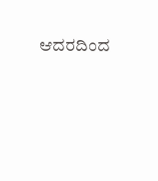ಆದರದಿಂದ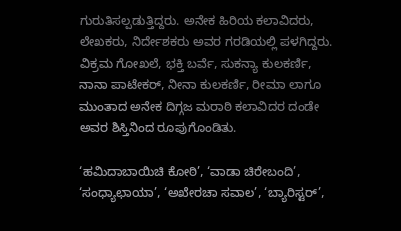ಗುರುತಿಸಲ್ಪಡುತ್ತಿದ್ದರು. ಅನೇಕ ಹಿರಿಯ ಕಲಾವಿದರು, ಲೇಖಕರು, ನಿರ್ದೇಶಕರು ಅವರ ಗರಡಿಯಲ್ಲಿ ಪಳಗಿದ್ದರು. ವಿಕ್ರಮ ಗೋಖಲೆ, ಭಕ್ತಿ ಬರ್ವೆ, ಸುಕನ್ಯಾ ಕುಲಕರ್ಣಿ, ನಾನಾ ಪಾಟೇಕರ್, ನೀನಾ ಕುಲಕರ್ಣಿ, ರೀಮಾ ಲಾಗೂ ಮುಂತಾದ ಅನೇಕ ದಿಗ್ಗಜ ಮರಾಠಿ ಕಲಾವಿದರ ದಂಡೇ ಅವರ ಶಿಸ್ತಿನಿಂದ ರೂಪುಗೊಂಡಿತು.

‘ಹಮಿದಾಬಾಯಿಚಿ ಕೋಠಿ’, ‘ವಾಡಾ ಚಿರೇಬಂದಿ’, ‘ಸಂಧ್ಯಾಛಾಯಾ’, ‘ಅಖೇರಚಾ ಸವಾಲ’, ‘ಬ್ಯಾರಿಸ್ಟರ್’,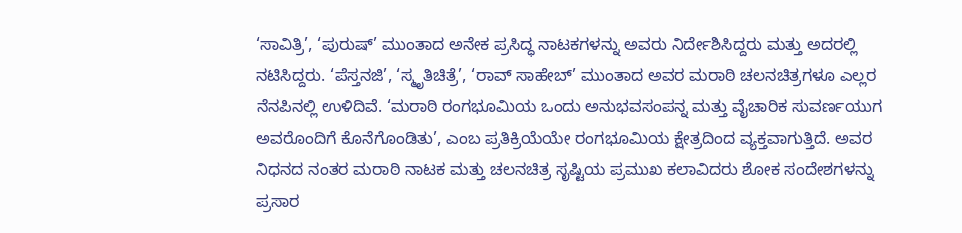‘ಸಾವಿತ್ರಿ’, ‘ಪುರುಷ್’ ಮುಂತಾದ ಅನೇಕ ಪ್ರಸಿದ್ಧ ನಾಟಕಗಳನ್ನು ಅವರು ನಿರ್ದೇಶಿಸಿದ್ದರು ಮತ್ತು ಅದರಲ್ಲಿ ನಟಿಸಿದ್ದರು. ‘ಪೆಸ್ತನಜಿ’, ‘ಸ್ಮೃತಿಚಿತ್ರೆ’, ‘ರಾವ್ ಸಾಹೇಬ್’ ಮುಂತಾದ ಅವರ ಮರಾಠಿ ಚಲನಚಿತ್ರಗಳೂ ಎಲ್ಲರ ನೆನಪಿನಲ್ಲಿ ಉಳಿದಿವೆ. ‘ಮರಾಠಿ ರಂಗಭೂಮಿಯ ಒಂದು ಅನುಭವಸಂಪನ್ನ ಮತ್ತು ವೈಚಾರಿಕ ಸುವರ್ಣಯುಗ ಅವರೊಂದಿಗೆ ಕೊನೆಗೊಂಡಿತು’, ಎಂಬ ಪ್ರತಿಕ್ರಿಯೆಯೇ ರಂಗಭೂಮಿಯ ಕ್ಷೇತ್ರದಿಂದ ವ್ಯಕ್ತವಾಗುತ್ತಿದೆ. ಅವರ ನಿಧನದ ನಂತರ ಮರಾಠಿ ನಾಟಕ ಮತ್ತು ಚಲನಚಿತ್ರ ಸೃಷ್ಟಿಯ ಪ್ರಮುಖ ಕಲಾವಿದರು ಶೋಕ ಸಂದೇಶಗಳನ್ನು ಪ್ರಸಾರ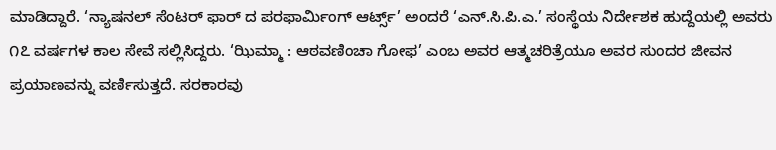ಮಾಡಿದ್ದಾರೆ. ‘ನ್ಯಾಷನಲ್ ಸೆಂಟರ್ ಫಾರ್ ದ ಪರಫಾರ್ಮಿಂಗ್ ಆರ್ಟ್ಸ್’ ಅಂದರೆ ‘ಎನ್.ಸಿ.ಪಿ.ಎ.’ ಸಂಸ್ಥೆಯ ನಿರ್ದೇಶಕ ಹುದ್ದೆಯಲ್ಲಿ ಅವರು ೧೭ ವರ್ಷಗಳ ಕಾಲ ಸೇವೆ ಸಲ್ಲಿಸಿದ್ದರು. ‘ಝಿಮ್ಮಾ : ಆಠವಣಿಂಚಾ ಗೋಫ’ ಎಂಬ ಅವರ ಆತ್ಮಚರಿತ್ರೆಯೂ ಅವರ ಸುಂದರ ಜೀವನ ಪ್ರಯಾಣವನ್ನು ವರ್ಣಿಸುತ್ತದೆ. ಸರಕಾರವು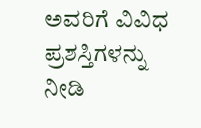ಅವರಿಗೆ ವಿವಿಧ ಪ್ರಶಸ್ತಿಗಳನ್ನು ನೀಡಿ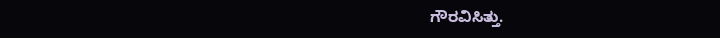ಗೌರವಿಸಿತ್ತು.